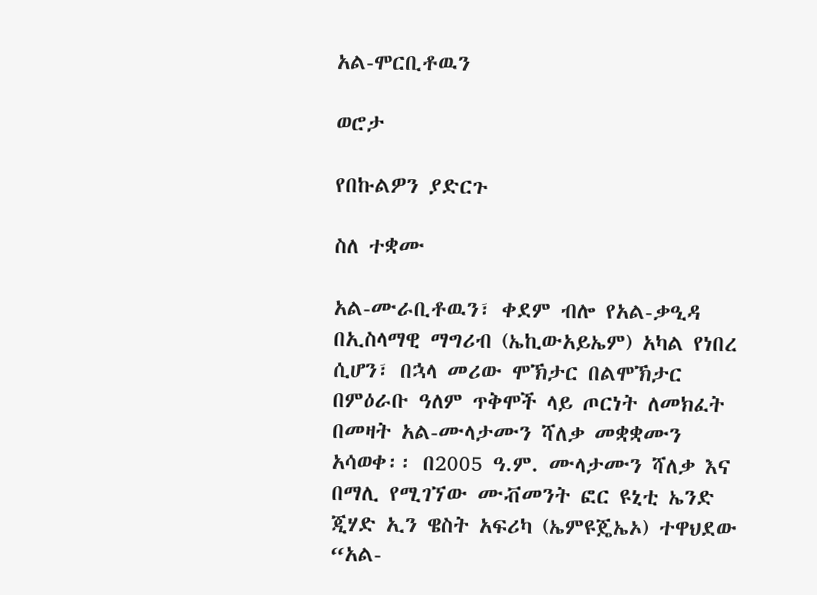አል-ሞርቢቶዉን

ወሮታ

የበኩልዎን ያድርጉ

ስለ ተቋሙ

አል-ሙራቢቶዉን፣ ቀደም ብሎ የአል-ቃዒዳ በኢስላማዊ ማግሪብ (ኤኪውአይኤም) አካል የነበረ ሲሆን፣ በኋላ መሪው ሞኽታር በልሞኽታር በምዕራቡ ዓለም ጥቅሞች ላይ ጦርነት ለመክፈት በመዛት አል-ሙላታሙን ሻለቃ መቋቋሙን አሳወቀ፡፡ በ2005 ዓ.ም. ሙላታሙን ሻለቃ እና በማሊ የሚገኘው ሙቭመንት ፎር ዩኒቲ ኤንድ ጂሃድ ኢን ዌስት አፍሪካ (ኤምዩጄኤኦ) ተዋህደው “አል-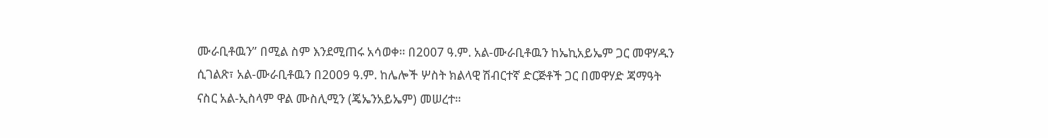ሙራቢቶዉን” በሚል ስም እንደሚጠሩ አሳወቀ፡፡ በ2007 ዓ.ም. አል-ሙራቢቶዉን ከኤኪአይኤም ጋር መዋሃዱን ሲገልጽ፣ አል-ሙራቢቶዉን በ2009 ዓ.ም. ከሌሎች ሦስት ክልላዊ ሽብርተኛ ድርጅቶች ጋር በመዋሃድ ጃማዓት ናስር አል-ኢስላም ዋል ሙስሊሚን (ጄኤንአይኤም) መሠረተ፡፡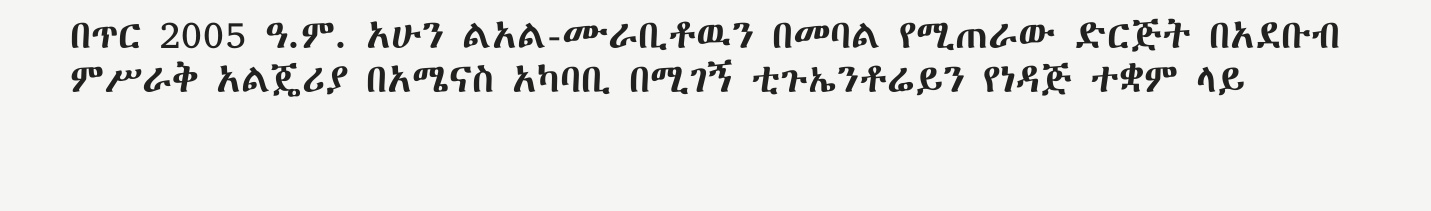በጥር 2005 ዓ.ም. አሁን ልአል-ሙራቢቶዉን በመባል የሚጠራው ድርጅት በአደቡብ ምሥራቅ አልጄሪያ በአሜናስ አካባቢ በሚገኝ ቲጉኤንቶሬይን የነዳጅ ተቋም ላይ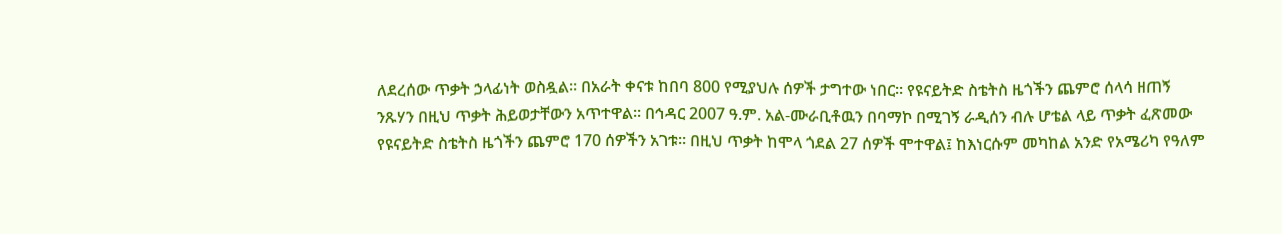ለደረሰው ጥቃት ኃላፊነት ወስዷል፡፡ በአራት ቀናቱ ከበባ 800 የሚያህሉ ሰዎች ታግተው ነበር፡፡ የዩናይትድ ስቴትስ ዜጎችን ጨምሮ ሰላሳ ዘጠኝ ንጹሃን በዚህ ጥቃት ሕይወታቸውን አጥተዋል፡፡ በኅዳር 2007 ዓ.ም. አል-ሙራቢቶዉን በባማኮ በሚገኝ ራዲሰን ብሉ ሆቴል ላይ ጥቃት ፈጽመው የዩናይትድ ስቴትስ ዜጎችን ጨምሮ 170 ሰዎችን አገቱ፡፡ በዚህ ጥቃት ከሞላ ጎደል 27 ሰዎች ሞተዋል፤ ከእነርሱም መካከል አንድ የአሜሪካ የዓለም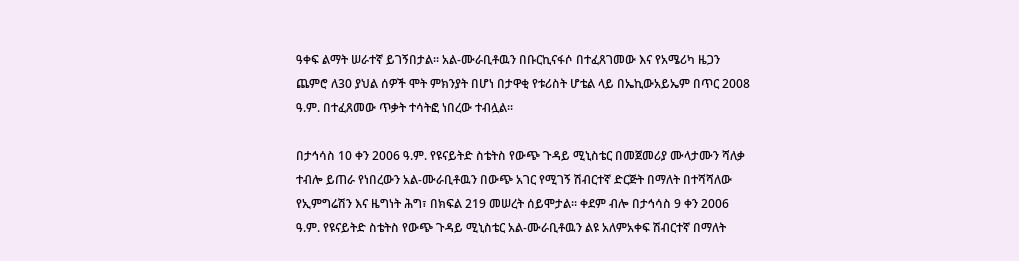ዓቀፍ ልማት ሠራተኛ ይገኝበታል፡፡ አል-ሙራቢቶዉን በቡርኪናፋሶ በተፈጸገመው እና የአሜሪካ ዜጋን ጨምሮ ለ30 ያህል ሰዎች ሞት ምክንያት በሆነ በታዋቂ የቱሪስት ሆቴል ላይ በኤኪውአይኤም በጥር 2008 ዓ.ም. በተፈጸመው ጥቃት ተሳትፎ ነበረው ተብሏል፡፡

በታኅሳስ 10 ቀን 2006 ዓ.ም. የዩናይትድ ስቴትስ የውጭ ጉዳይ ሚኒስቴር በመጀመሪያ ሙላታሙን ሻለቃ ተብሎ ይጠራ የነበረውን አል-ሙራቢቶዉን በውጭ አገር የሚገኝ ሽብርተኛ ድርጅት በማለት በተሻሻለው የኢምግሬሽን እና ዜግነት ሕግ፣ በክፍል 219 መሠረት ሰይሞታል፡፡ ቀደም ብሎ በታኅሳስ 9 ቀን 2006 ዓ.ም. የዩናይትድ ስቴትስ የውጭ ጉዳይ ሚኒስቴር አል-ሙራቢቶዉን ልዩ አለምአቀፍ ሽብርተኛ በማለት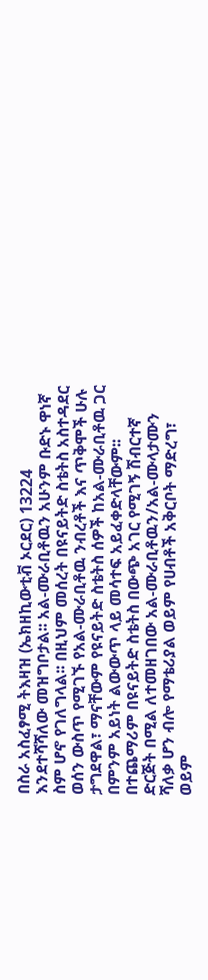በስራ አስፈፃሚ ትእዛዝ (ኤክዘኪውቲቭ ኦርደር) 13224 እንደተሻሻለው መዝግቦታል፡፡ አል-ሙራቢቶዉን አሁንም ቡድኑ ዋነኛ ስም ሆኖ የገለግላል፡፡ በዚህም መሰረት በዩናይትድ ስቴትስ አስተዳደር ወሰን ውስጥ የሚገኙ የአል-ሙራቢቶዉ ንብረቶች እና ጥቅሞች ሁሉ ታግደዋል፣ ማናቸውም የዩናይትድ ስቴትስ ሰዎች ከአል-ሙራቢቶዉ ጋር በምንም አይነት ልውውጥ ላይ መሳተፍ አይፈቀድላቸውም፡፡ በተጨማሪም በዩናይትድ ስቴትስ በውጭ አገር የሚገኝ ሽብርተኛ ድርጅት በሚል ለተመዘገበው አል-ሙራቢቶዉን/አል-ሙላታሙን ሻለቃ ሆን ብሎ የማቴሪያል ወይም የሀብቶች አቅርቦት ማድረግ፣ ወይም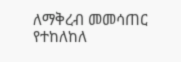ለማቅረብ መመሳጠር የተከለከለ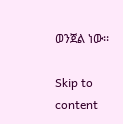ወንጀል ነው፡፡

Skip to content